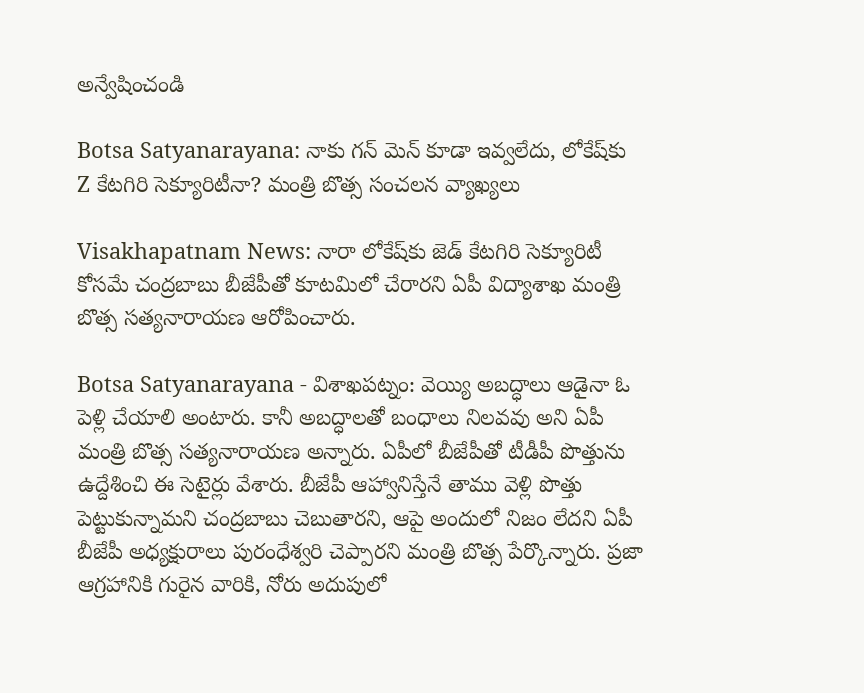అన్వేషించండి

Botsa Satyanarayana: నాకు గన్ మెన్ కూడా ఇవ్వలేదు, లోకేష్‌కు Z కేటగిరి సెక్యూరిటీనా? మంత్రి బొత్స సంచలన వ్యాఖ్యలు

Visakhapatnam News: నారా లోకేష్‌కు జెడ్ కేటగిరి సెక్యూరిటీ కోసమే చంద్రబాబు బీజేపీతో కూటమిలో చేరారని ఏపీ విద్యాశాఖ మంత్రి బొత్స సత్యనారాయణ ఆరోపించారు.

Botsa Satyanarayana - విశాఖపట్నం: వెయ్యి అబద్ధాలు ఆడైనా ఓ పెళ్లి చేయాలి అంటారు. కానీ అబద్ధాలతో బంధాలు నిలవవు అని ఏపీ మంత్రి బొత్స సత్యనారాయణ అన్నారు. ఏపీలో బీజేపీతో టీడీపీ పొత్తును ఉద్దేశించి ఈ సెటైర్లు వేశారు. బీజేపీ ఆహ్వానిస్తేనే తాము వెళ్లి పొత్తు పెట్టుకున్నామని చంద్రబాబు చెబుతారని, ఆపై అందులో నిజం లేదని ఏపీ బీజేపీ అధ్యక్షురాలు పురంధేశ్వరి చెప్పారని మంత్రి బొత్స పేర్కొన్నారు. ప్రజా ఆగ్రహానికి గురైన వారికి, నోరు అదుపులో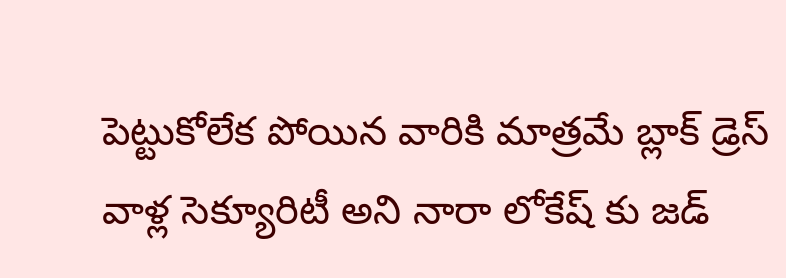పెట్టుకోలేక పోయిన వారికి మాత్రమే బ్లాక్ డ్రెస్ వాళ్ల సెక్యూరిటీ అని నారా లోకేష్ కు జడ్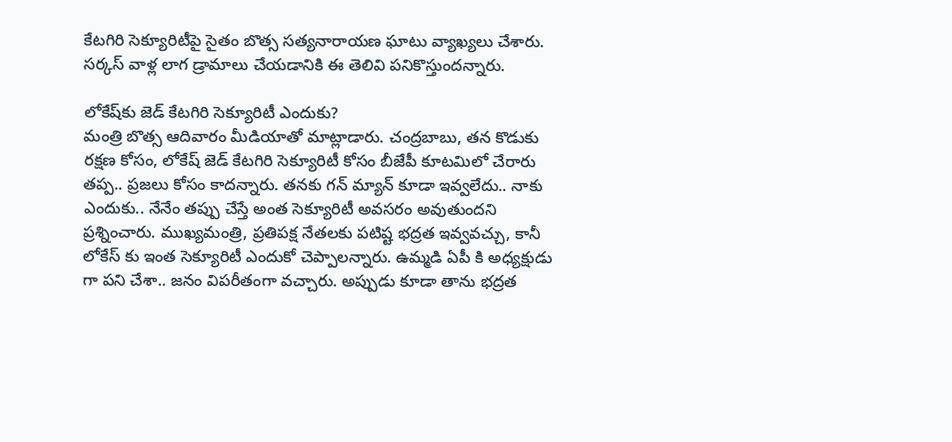కేటగిరి సెక్యూరిటీపై సైతం బొత్స సత్యనారాయణ ఘాటు వ్యాఖ్యలు చేశారు. సర్కస్ వాళ్ల లాగ డ్రామాలు చేయడానికి ఈ తెలివి పనికొస్తుందన్నారు.

లోకేష్‌కు జెడ్ కేటగిరి సెక్యూరిటీ ఎందుకు?
మంత్రి బొత్స ఆదివారం మీడియాతో మాట్లాడారు. చంద్రబాబు, తన కొడుకు రక్షణ కోసం, లోకేష్ జెడ్ కేటగిరి సెక్యూరిటీ కోసం బీజేపీ కూటమిలో చేరారు తప్ప.. ప్రజలు కోసం కాదన్నారు. తనకు గన్ మ్యాన్ కూడా ఇవ్వలేదు.. నాకు ఎందుకు.. నేనేం తప్పు చేస్తే అంత సెక్యూరిటీ అవసరం అవుతుందని ప్రశ్నించారు. ముఖ్యమంత్రి, ప్రతిపక్ష నేతలకు పటిష్ట భద్రత ఇవ్వవచ్చు, కానీ లోకేస్ కు ఇంత సెక్యూరిటీ ఎందుకో చెప్పాలన్నారు. ఉమ్మడి ఏపీ కి అధ్యక్షుడు గా పని చేశా.. జనం విపరీతంగా వచ్చారు. అప్పుడు కూడా తాను భద్రత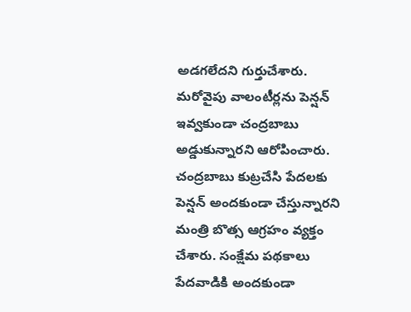అడగలేదని గుర్తుచేశారు. మరోవైపు వాలంటీర్లను పెన్షన్ ఇవ్వకుండా చంద్రబాబు అడ్డుకున్నారని ఆరోపించారు. చంద్రబాబు కుట్రచేసి పేదలకు పెన్షన్‌ అందకుండా చేస్తున్నారని మంత్రి బొత్స ఆగ్రహం వ్యక్తం చేశారు. సంక్షేమ పథకాలు పేదవాడికి అందకుండా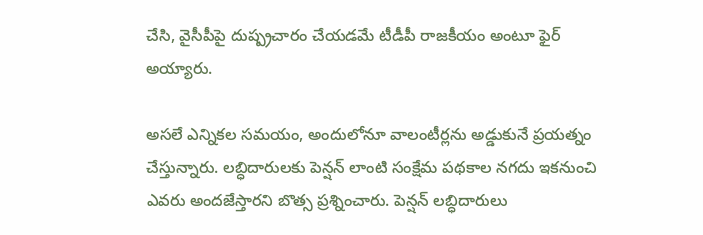చేసి, వైసీపీపై దుష్ప్రచారం చేయడమే టీడీపీ రాజకీయం అంటూ ఫైర్ అయ్యారు.

అసలే ఎన్నికల సమయం, అందులోనూ వాలంటీర్లను అడ్డుకునే ప్రయత్నం చేస్తున్నారు. లబ్ధిదారులకు పెన్షన్‌ లాంటి సంక్షేమ పథకాల నగదు ఇకనుంచి ఎవరు అందజేస్తారని బొత్స ప్రశ్నించారు. పెన్షన్ లబ్ధిదారులు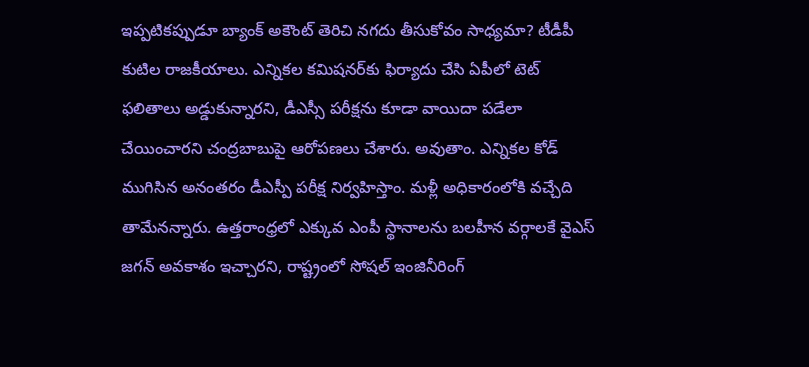ఇప్పటికప్పుడూ బ్యాంక్ అకౌంట్ తెరిచి నగదు తీసుకోవం సాధ్యమా? టీడీపీ కుటిల రాజకీయాలు. ఎన్నికల కమిషనర్‌కు ఫిర్యాదు చేసి ఏపీలో టెట్ ఫలితాలు అడ్డుకున్నారని, డీఎస్సీ పరీక్షను కూడా వాయిదా పడేలా చేయించారని చంద్రబాబుపై ఆరోపణలు చేశారు. అవుతాం. ఎన్నికల కోడ్‌ ముగిసిన అనంతరం డీఎస్పీ పరీక్ష నిర్వహిస్తాం. మళ్లీ అధికారంలోకి వచ్చేది తామేనన్నారు. ఉత్తరాంధ్రలో ఎక్కువ ఎంపీ స్థానాలను బలహీన వర్గాలకే వైఎస్ జగన్ అవకాశం ఇచ్చారని, రాష్ట్రంలో సోషల్ ఇంజినీరింగ్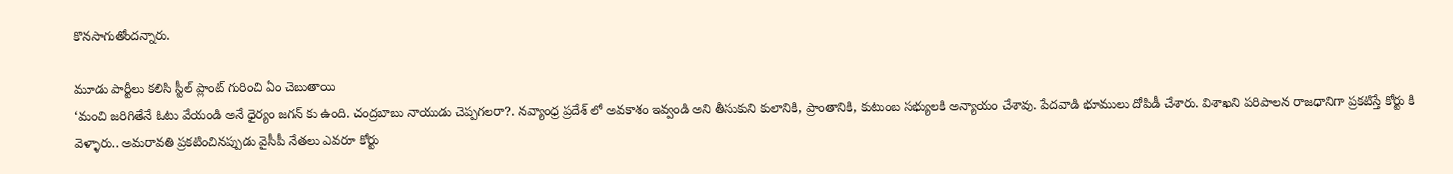కొనసాగుతోందన్నారు.

మూడు పార్టీలు కలిసి స్టీల్ ప్లాంట్ గురించి ఏం చెబుతాయి
‘మంచి జరిగితేనే ఓటు వేయండి అనే ధైర్యం జగన్ కు ఉంది. చంద్రబాబు నాయుడు చెప్పగలరా?. నవ్యాంధ్ర ప్రదేశ్ లో అవకాశం ఇవ్వండి అని తీసుకుని కులానికి, ప్రాంతానికి, కుటుంబ సభ్యులకి అన్యాయం చేశావు. పేదవాడి భూములు దోపిడీ చేశారు. విశాఖని పరిపాలన రాజధానిగా ప్రకటిస్తే కోర్టు కి వెళ్ళారు.. అమరావతి ప్రకటించినప్పుడు వైసీపీ నేతలు ఎవరూ కోర్టు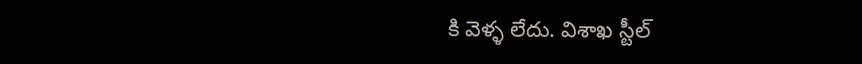కి వెళ్ళ లేదు. విశాఖ స్టీల్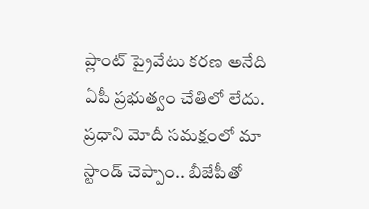ప్లాంట్ ప్రైవేటు కరణ అనేది ఏపీ ప్రభుత్వం చేతిలో లేదు. ప్రధాని మోదీ సమక్షంలో మా స్టాండ్ చెప్పాం.. బీజేపీతో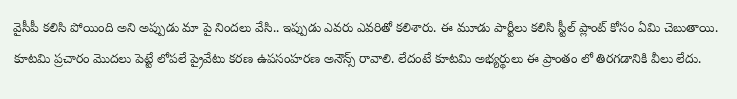వైసీపీ కలిసి పోయింది అని అప్పుడు మా పై నిందలు వేసి.. ఇప్పుడు ఎవరు ఎవరితో కలిశారు. ఈ మూడు పార్టీలు కలిసి స్టీల్ ప్లాంట్ కోసం ఏమి చెబుతాయి. కూటమి ప్రచారం మొదలు పెట్టే లోపలే ప్రైవేటు కరణ ఉపసంహరణ అనౌన్స్ రావాలి. లేదంటే కూటమి అభ్యర్థులు ఈ ప్రాంతం లో తిరగడానికి వీలు లేదు.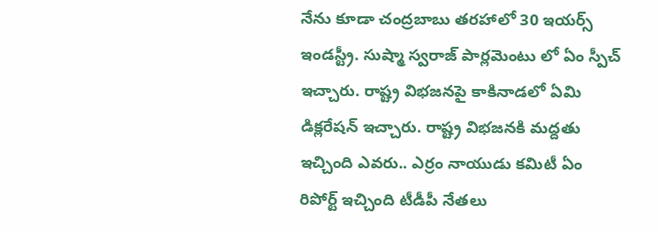నేను కూడా చంద్రబాబు తరహాలో 30 ఇయర్స్ ఇండస్ట్రీ. సుష్మా స్వరాజ్ పార్లమెంటు లో ఏం స్పీచ్ ఇచ్చారు. రాష్ట్ర విభజనపై కాకినాడలో ఏమి డిక్లరేషన్ ఇచ్చారు. రాష్ట్ర విభజనకి మద్దతు ఇచ్చింది ఎవరు.. ఎర్రం నాయుడు కమిటీ ఏం రిపోర్ట్ ఇచ్చింది టీడీపీ నేతలు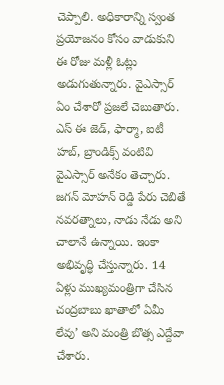చెప్పాలి. అధికారాన్ని స్వంత ప్రయోజనం కోసం వాడుకుని ఈ రోజు మళ్లీ ఓట్లు అడుగుతున్నారు. వైఎస్సార్ ఏం చేశారో ప్రజలే చెబుతారు. ఎస్ ఈ జెడ్, ఫార్మా, ఐటీ హబ్, బ్రాండిక్స్ వంటివి వైఎస్సార్ అనేకం తెచ్చారు. జగన్ మోహన్ రెడ్డి పేరు చెబితే నవరత్నాలు, నాడు నేడు అని చాలానే ఉన్నాయి. ఇంకా అభివృద్ధి చేస్తున్నారు. 14 ఏళ్లు ముఖ్యమంత్రిగా చేసిన చంద్రబాబు ఖాతాలో ఏమీ లేవు’ అని మంత్రి బొత్స ఎద్దేవా చేశారు.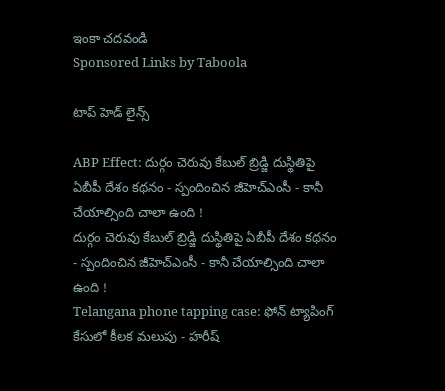ఇంకా చదవండి
Sponsored Links by Taboola

టాప్ హెడ్ లైన్స్

ABP Effect: దుర్గం చెరువు కేబుల్ బ్రిడ్జి దుస్థితిపై ఏబీపీ దేశం కథనం - స్పందించిన జీహెచ్‌ఎంసీ - కానీ చేయాల్సింది చాలా ఉంది !
దుర్గం చెరువు కేబుల్ బ్రిడ్జి దుస్థితిపై ఏబీపీ దేశం కథనం - స్పందించిన జీహెచ్‌ఎంసీ - కానీ చేయాల్సింది చాలా ఉంది !
Telangana phone tapping case: ఫోన్ ట్యాపింగ్ కేసులో కీలక మలుపు - హరీష్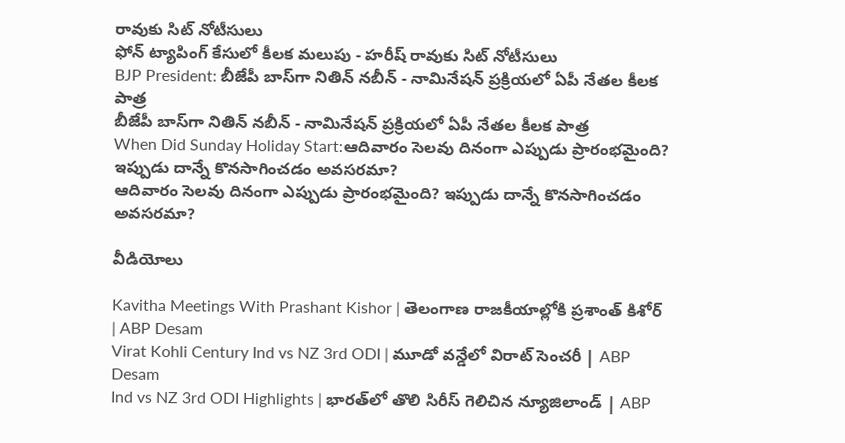రావుకు సిట్ నోటీసులు
ఫోన్ ట్యాపింగ్ కేసులో కీలక మలుపు - హరీష్ రావుకు సిట్ నోటీసులు
BJP President: బీజేపీ బాస్‌గా నితిన్ నబీన్ - నామినేషన్ ప్రక్రియలో ఏపీ నేతల కీలక పాత్ర
బీజేపీ బాస్‌గా నితిన్ నబీన్ - నామినేషన్ ప్రక్రియలో ఏపీ నేతల కీలక పాత్ర
When Did Sunday Holiday Start:ఆదివారం సెలవు దినంగా ఎప్పుడు ప్రారంభమైంది? ఇప్పుడు దాన్నే కొనసాగించడం అవసరమా?
ఆదివారం సెలవు దినంగా ఎప్పుడు ప్రారంభమైంది? ఇప్పుడు దాన్నే కొనసాగించడం అవసరమా?

వీడియోలు

Kavitha Meetings With Prashant Kishor | తెలంగాణ రాజకీయాల్లోకి ప్రశాంత్ కిశోర్ | ABP Desam
Virat Kohli Century Ind vs NZ 3rd ODI | మూడో వన్డేలో విరాట్ సెంచరీ | ABP Desam
Ind vs NZ 3rd ODI Highlights | భారత్‌లో తొలి సిరీస్ గెలిచిన న్యూజిలాండ్ | ABP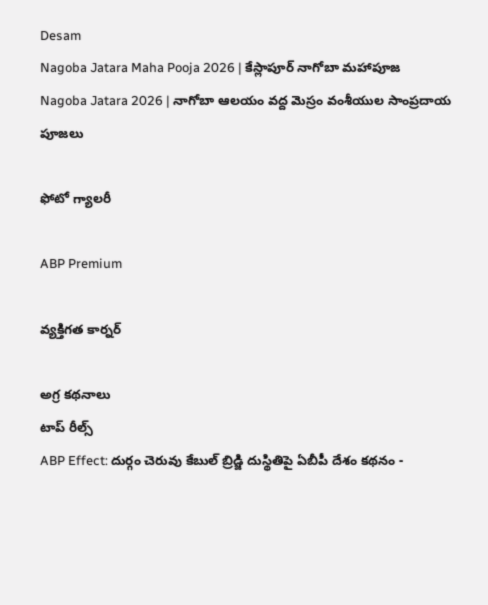Desam
Nagoba Jatara Maha Pooja 2026 | కేస్లాపూర్ నాగోబా మహాపూజ
Nagoba Jatara 2026 | నాగోబా ఆలయం వద్ద మెస్రం వంశీయుల సాంప్రదాయ పూజలు

ఫోటో గ్యాలరీ

ABP Premium

వ్యక్తిగత కార్నర్

అగ్ర కథనాలు
టాప్ రీల్స్
ABP Effect: దుర్గం చెరువు కేబుల్ బ్రిడ్జి దుస్థితిపై ఏబీపీ దేశం కథనం -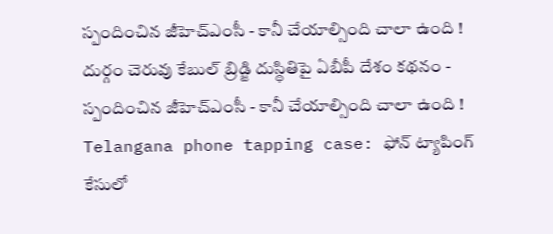స్పందించిన జీహెచ్‌ఎంసీ - కానీ చేయాల్సింది చాలా ఉంది !
దుర్గం చెరువు కేబుల్ బ్రిడ్జి దుస్థితిపై ఏబీపీ దేశం కథనం - స్పందించిన జీహెచ్‌ఎంసీ - కానీ చేయాల్సింది చాలా ఉంది !
Telangana phone tapping case: ఫోన్ ట్యాపింగ్ కేసులో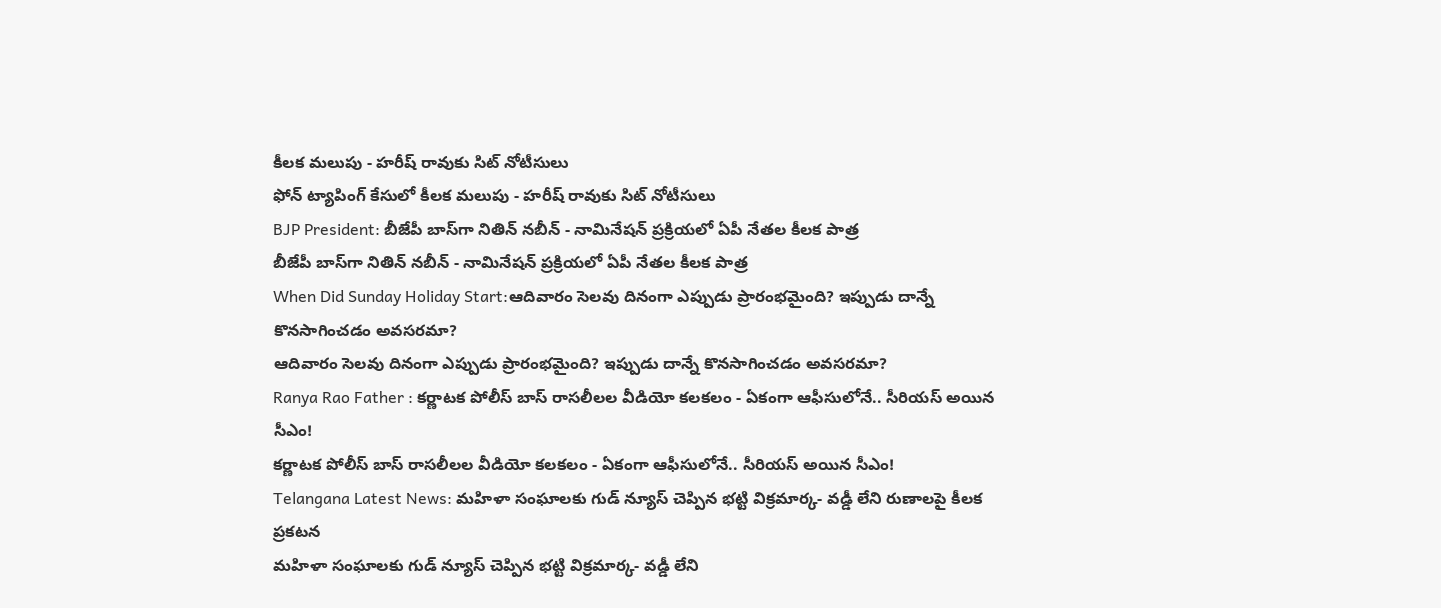కీలక మలుపు - హరీష్ రావుకు సిట్ నోటీసులు
ఫోన్ ట్యాపింగ్ కేసులో కీలక మలుపు - హరీష్ రావుకు సిట్ నోటీసులు
BJP President: బీజేపీ బాస్‌గా నితిన్ నబీన్ - నామినేషన్ ప్రక్రియలో ఏపీ నేతల కీలక పాత్ర
బీజేపీ బాస్‌గా నితిన్ నబీన్ - నామినేషన్ ప్రక్రియలో ఏపీ నేతల కీలక పాత్ర
When Did Sunday Holiday Start:ఆదివారం సెలవు దినంగా ఎప్పుడు ప్రారంభమైంది? ఇప్పుడు దాన్నే కొనసాగించడం అవసరమా?
ఆదివారం సెలవు దినంగా ఎప్పుడు ప్రారంభమైంది? ఇప్పుడు దాన్నే కొనసాగించడం అవసరమా?
Ranya Rao Father : కర్ణాటక పోలీస్ బాస్ రాసలీలల వీడియో కలకలం - ఏకంగా ఆఫీసులోనే.. సీరియస్ అయిన సీఎం!
కర్ణాటక పోలీస్ బాస్ రాసలీలల వీడియో కలకలం - ఏకంగా ఆఫీసులోనే.. సీరియస్ అయిన సీఎం!
Telangana Latest News: మహిళా సంఘాలకు గుడ్ న్యూస్ చెప్పిన భట్టి విక్రమార్క- వడ్డీ లేని రుణాలపై కీలక ప్రకటన
మహిళా సంఘాలకు గుడ్ న్యూస్ చెప్పిన భట్టి విక్రమార్క- వడ్డీ లేని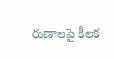రుణాలపై కీలక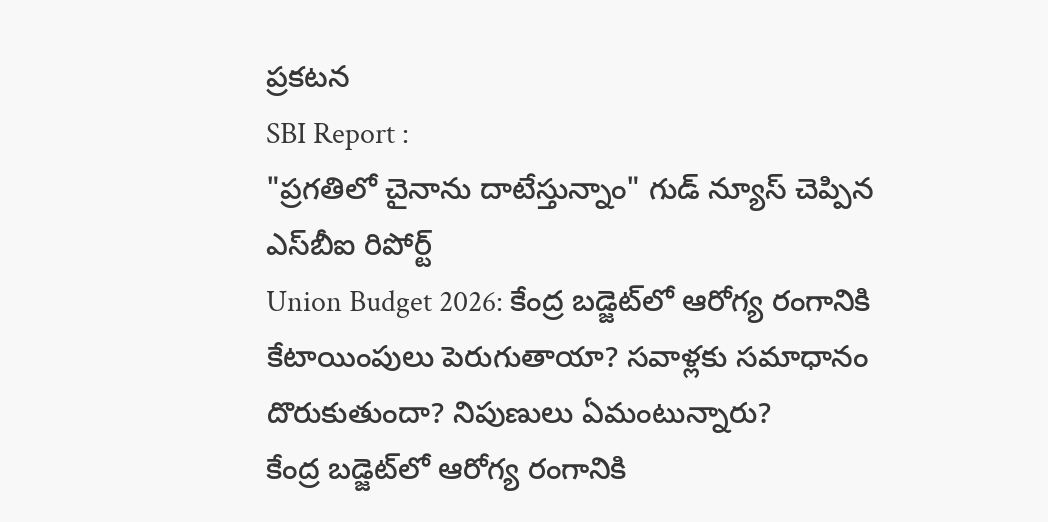ప్రకటన
SBI Report :
"ప్రగతిలో చైనాను దాటేస్తున్నాం" గుడ్ న్యూస్ చెప్పిన ఎస్‌బీఐ రిపోర్ట్
Union Budget 2026: కేంద్ర బడ్జెట్‌లో ఆరోగ్య రంగానికి కేటాయింపులు పెరుగుతాయా? సవాళ్లకు సమాధానం దొరుకుతుందా? నిపుణులు ఏమంటున్నారు?
కేంద్ర బడ్జెట్‌లో ఆరోగ్య రంగానికి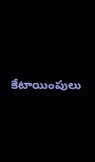కేటాయింపులు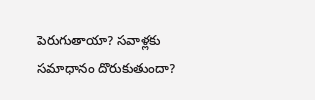పెరుగుతాయా? సవాళ్లకు సమాధానం దొరుకుతుందా?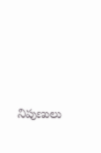నిపుణులు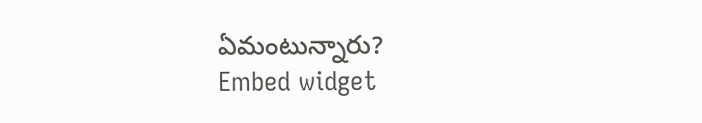ఏమంటున్నారు?
Embed widget